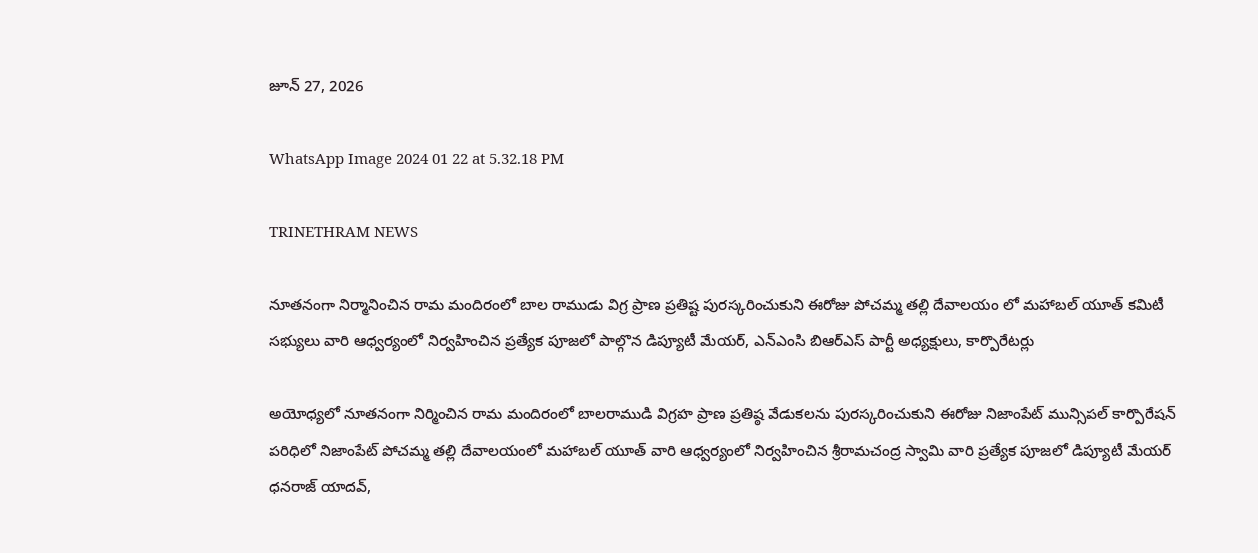జూన్ 27, 2026

WhatsApp Image 2024 01 22 at 5.32.18 PM

TRINETHRAM NEWS

నూతనంగా నిర్మానించిన రామ మందిరంలో బాల రాముడు విగ్ర ప్రాణ ప్రతిష్ట పురస్కరించుకుని ఈరోజు పోచమ్మ తల్లి దేవాలయం లో మహాబల్ యూత్ కమిటీ సభ్యులు వారి ఆధ్వర్యంలో నిర్వహించిన ప్రత్యేక పూజలో పాల్గొన డిప్యూటీ మేయర్, ఎన్ఎంసి బిఆర్ఎస్ పార్టీ అధ్యక్షులు, కార్పొరేటర్లు

అయోధ్యలో నూతనంగా నిర్మించిన రామ మందిరంలో బాలరాముడి విగ్రహ ప్రాణ ప్రతిష్ఠ వేడుకలను పురస్కరించుకుని ఈరోజు నిజాంపేట్ మున్సిపల్ కార్పొరేషన్ పరిధిలో నిజాంపేట్ పోచమ్మ తల్లి దేవాలయంలో మహాబల్ యూత్ వారి ఆధ్వర్యంలో నిర్వహించిన శ్రీరామచంద్ర స్వామి వారి ప్రత్యేక పూజలో డిప్యూటీ మేయర్ ధనరాజ్ యాదవ్,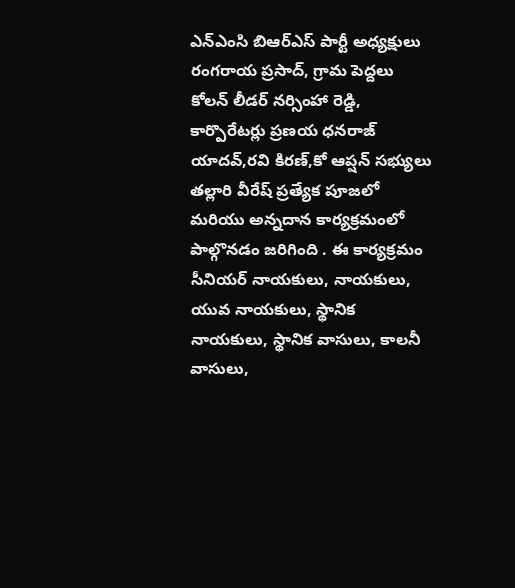ఎన్ఎంసి బిఆర్ఎస్ పార్టీ అధ్యక్షులు రంగరాయ ప్రసాద్, గ్రామ పెద్దలు కోలన్ లీడర్ నర్సింహా రెడ్డి, కార్పొరేటర్లు ప్రణయ ధనరాజ్ యాదవ్,రవి కిరణ్,కో ఆప్షన్ సభ్యులు తల్లారి వీరేష్ ప్రత్యేక పూజలో మరియు అన్నదాన కార్యక్రమంలో పాల్గొనడం జరిగింది . ఈ కార్యక్రమం సీనియర్ నాయకులు, నాయకులు, యువ నాయకులు, స్థానిక నాయకులు, స్థానిక వాసులు, కాలనీ వాసులు,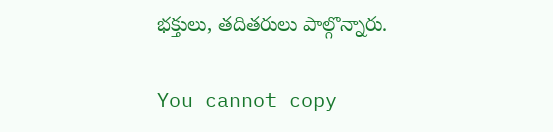భక్తులు, తదితరులు పాల్గొన్నారు.

You cannot copy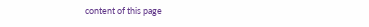content of this page